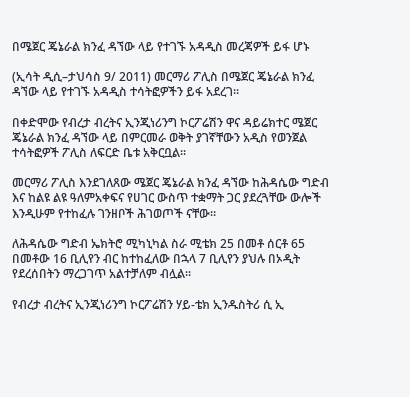በሜጀር ጄኔራል ክንፈ ዳኘው ላይ የተገኙ አዳዲስ መረጃዎች ይፋ ሆኑ

(ኢሳት ዲሲ–ታህሳስ 9/ 2011) መርማሪ ፖሊስ በሜጀር ጄኔራል ክንፈ ዳኘው ላይ የተገኙ አዳዲስ ተሳትፎዎችን ይፋ አደረገ።

በቀድሞው የብረታ ብረትና ኢንጂነሪንግ ኮርፖሬሽን ዋና ዳይሬክተር ሜጀር ጄኔራል ክንፈ ዳኘው ላይ በምርመራ ወቅት ያገኛቸውን አዲስ የወንጀል ተሳትፎዎች ፖሊስ ለፍርድ ቤቱ አቅርቧል።

መርማሪ ፖሊስ እንደገለጸው ሜጀር ጄኔራል ክንፈ ዳኘው ከሕዳሴው ግድብ እና ከልዩ ልዩ ዓለምአቀፍና የሀገር ውስጥ ተቋማት ጋር ያደረጓቸው ውሎች እንዲሁም የተከፈሉ ገንዘቦች ሕገወጦች ናቸው።

ለሕዳሴው ግድብ ኤክትሮ ሚካኒካል ስራ ሚቴክ 25 በመቶ ሰርቶ 65 በመቶው 16 ቢሊየን ብር ከተከፈለው በኋላ 7 ቢሊየን ያህሉ በኦዲት የደረሰበትን ማረጋገጥ አልተቻለም ብሏል።

የብረታ ብረትና ኢንጂነሪንግ ኮርፖሬሽን ሃይ-ቴክ ኢንዱስትሪ ሲ ኢ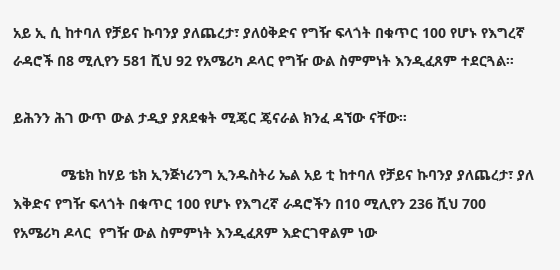አይ ኢ ሲ ከተባለ የቻይና ኩባንያ ያለጨረታ፣ ያለዕቅድና የግዥ ፍላጎት በቁጥር 100 የሆኑ የእግረኛ ራዳሮች በ8 ሚሊየን 581 ሺህ 92 የአሜሪካ ዶላር የግዥ ውል ስምምነት እንዲፈጸም ተደርጓል።

ይሕንን ሕገ ውጥ ውል ታዲያ ያጸደቁት ሚጄር ጄናራል ክንፈ ዳኘው ናቸው።

            ሜቴክ ከሃይ ቴክ ኢንጅነሪንግ ኢንዱስትሪ ኤል አይ ቲ ከተባለ የቻይና ኩባንያ ያለጨረታ፣ ያለ እቅድና የግዥ ፍላጎት በቁጥር 100 የሆኑ የእግረኛ ራዳሮችን በ10 ሚሊየን 236 ሺህ 700 የአሜሪካ ዶላር  የግዥ ውል ስምምነት እንዲፈጸም እድርገዋልም ነው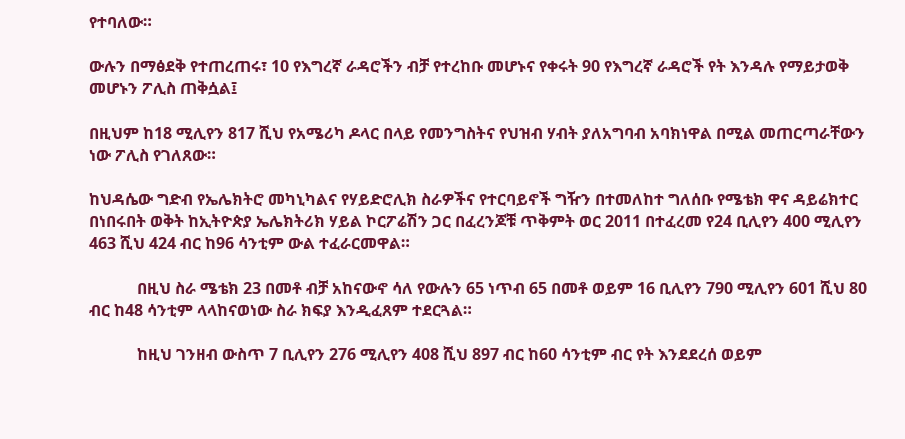የተባለው።

ውሉን በማፅደቅ የተጠረጠሩ፣ 10 የእግረኛ ራዳሮችን ብቻ የተረከቡ መሆኑና የቀሩት 90 የእግረኛ ራዳሮች የት እንዳሉ የማይታወቅ መሆኑን ፖሊስ ጠቅሷል፤

በዚህም ከ18 ሚሊየን 817 ሺህ የአሜሪካ ዶላር በላይ የመንግስትና የህዝብ ሃብት ያለአግባብ አባክነዋል በሚል መጠርጣራቸውን ነው ፖሊስ የገለጸው።

ከህዳሴው ግድብ የኤሌክትሮ መካኒካልና የሃይድሮሊክ ስራዎችና የተርባይኖች ግዥን በተመለከተ ግለሰቡ የሜቴክ ዋና ዳይሬክተር በነበሩበት ወቅት ከኢትዮጵያ ኤሌክትሪክ ሃይል ኮርፖሬሽን ጋር በፈረንጆቹ ጥቅምት ወር 2011 በተፈረመ የ24 ቢሊየን 400 ሚሊየን 463 ሺህ 424 ብር ከ96 ሳንቲም ውል ተፈራርመዋል።

            በዚህ ስራ ሜቴክ 23 በመቶ ብቻ አከናውኖ ሳለ የውሉን 65 ነጥብ 65 በመቶ ወይም 16 ቢሊየን 790 ሚሊየን 601 ሺህ 80 ብር ከ48 ሳንቲም ላላከናወነው ስራ ክፍያ እንዲፈጸም ተደርጓል።

            ከዚህ ገንዘብ ውስጥ 7 ቢሊየን 276 ሚሊየን 408 ሺህ 897 ብር ከ60 ሳንቲም ብር የት እንደደረሰ ወይም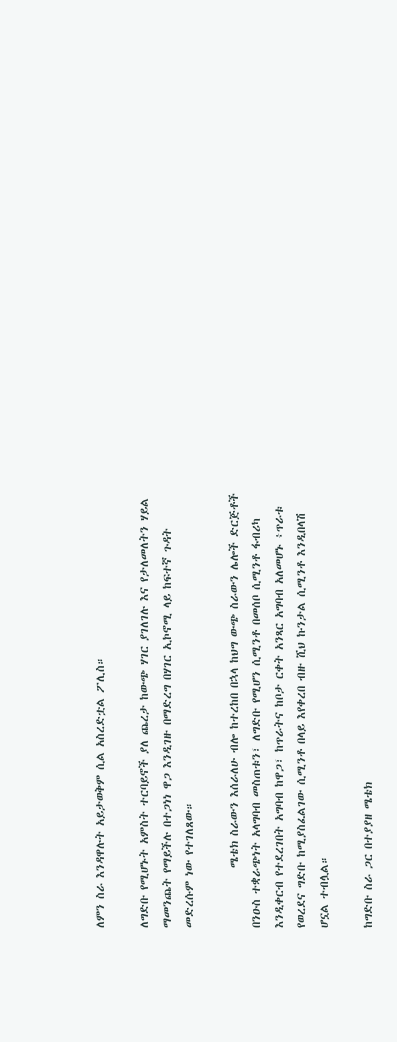ለምን ስራ እንዳዋሉት አይታወቅም ሲል አስረድቷል ፖሊስ።

ለግድቡ የሚሆኑት አምስት ተርባይኖች ያለ ጨረታ ከውጭ ሃገር ያገለገሉ እና የታለመለትን ሃይል ማመንጨት የማይችሉ በተጋነነ ዋጋ እንዲገዙ በማድረግ በሃገር ኢኮኖሚ ላይ ከፍተኛ ጉዳት መድረሱም ነው የተገለጸው።

            ሜቴክ ስራውን እሰራለሁ ብሎ ከተረከበ በኋላ ከህግ ውጭ ስራውን ሌሎች ድርጅቶች በንዑስ ተቋራጭነት አላግባብ መስጠቱን፣ ለግድቡ የሚሆን ሲሚንቶ በመሰቦ ሲሚንቶ ፋብሪካ እንዲቀርብ የተደረገበት አግባብ ከዋጋ፣ ከጥራትና ከቦታ ርቀት አንጻር አግባብ አለመሆኑ ፥ጥራቱ የወረደና ግድቡ ከሚያስፈልገው ሲሚንቶ በላይ እየቀረበ ብዙ ሺህ ኩንታል ሲሚንቶ እንዲበላሽ ሆኗል ተብሏል።

ከግድቡ ስራ ጋር በተያያዘ ሜቴክ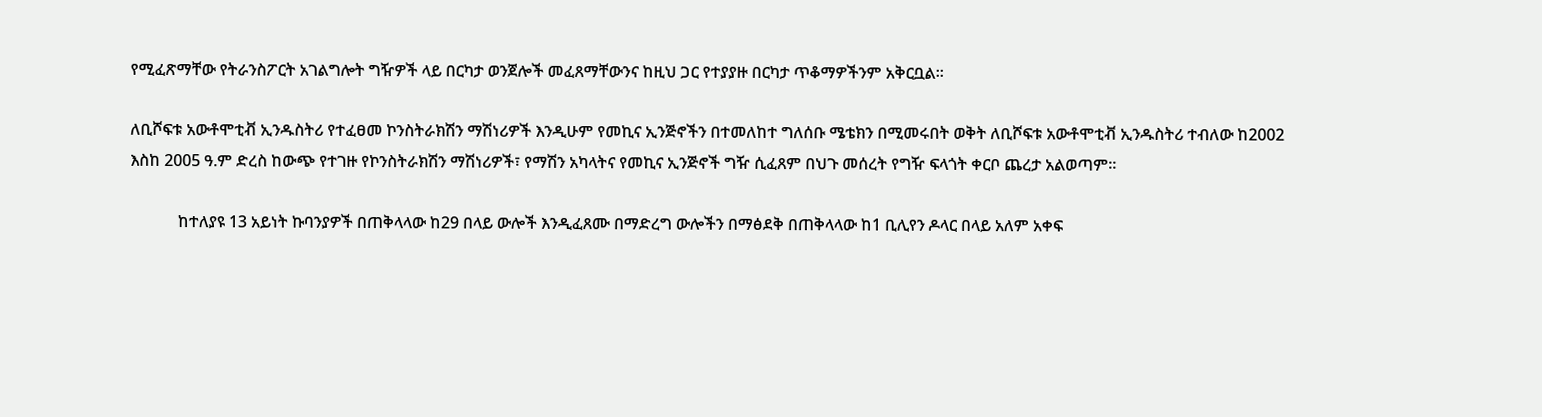የሚፈጽማቸው የትራንስፖርት አገልግሎት ግዥዎች ላይ በርካታ ወንጀሎች መፈጸማቸውንና ከዚህ ጋር የተያያዙ በርካታ ጥቆማዎችንም አቅርቧል።

ለቢሾፍቱ አውቶሞቲቭ ኢንዱስትሪ የተፈፀመ ኮንስትራክሽን ማሽነሪዎች እንዲሁም የመኪና ኢንጅኖችን በተመለከተ ግለሰቡ ሜቴክን በሚመሩበት ወቅት ለቢሾፍቱ አውቶሞቲቭ ኢንዱስትሪ ተብለው ከ2002 እስከ 2005 ዓ.ም ድረስ ከውጭ የተገዙ የኮንስትራክሽን ማሽነሪዎች፣ የማሽን አካላትና የመኪና ኢንጅኖች ግዥ ሲፈጸም በህጉ መሰረት የግዥ ፍላጎት ቀርቦ ጨረታ አልወጣም።

            ከተለያዩ 13 አይነት ኩባንያዎች በጠቅላላው ከ29 በላይ ውሎች እንዲፈጸሙ በማድረግ ውሎችን በማፅደቅ በጠቅላላው ከ1 ቢሊየን ዶላር በላይ አለም አቀፍ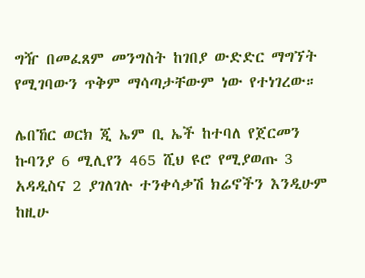ግዥ በመፈጸም መንግስት ከገበያ ውድድር ማግኘት የሚገባውን ጥቅም ማሳጣታቸውም ነው የተነገረው።

ሌበኸር ወርክ ጂ ኤም ቢ ኤች ከተባለ የጀርመን ኩባንያ 6 ሚሊየን 465 ሺህ ዩሮ የሚያወጡ 3 አዳዲስና 2 ያገለገሉ ተንቀሳቃሽ ክሬኖችን እንዲሁም ከዚሁ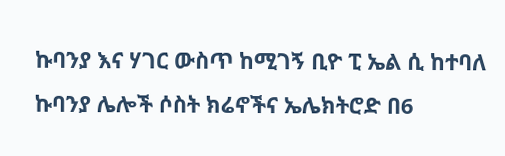ኩባንያ እና ሃገር ውስጥ ከሚገኝ ቢዮ ፒ ኤል ሲ ከተባለ ኩባንያ ሌሎች ሶስት ክሬኖችና ኤሌክትሮድ በ6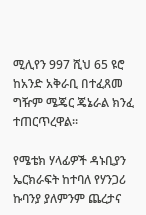ሚሊየን 997 ሺህ 65 ዩሮ ከአንድ አቅራቢ በተፈጸመ ግዥም ሜጄር ጄኔራል ክንፈ ተጠርጥረዋል።

የሜቴክ ሃላፊዎች ዳኑቢያን ኤርክራፍት ከተባለ የሃንጋሪ ኩባንያ ያለምንም ጨረታና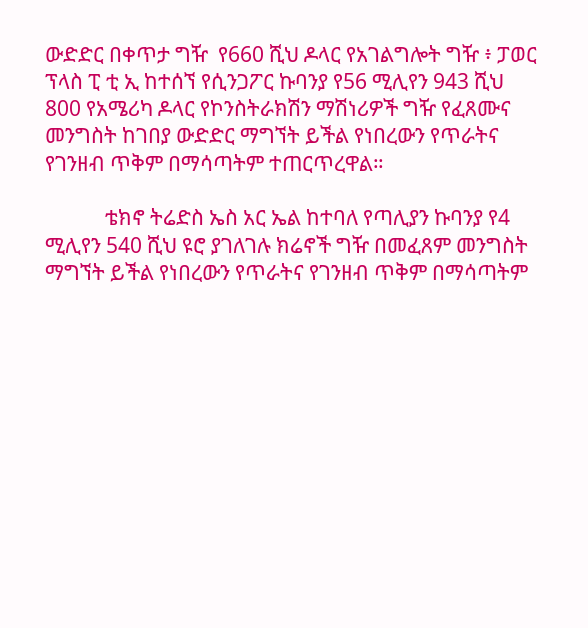ውድድር በቀጥታ ግዥ  የ660 ሺህ ዶላር የአገልግሎት ግዥ ፥ ፓወር ፕላስ ፒ ቲ ኢ ከተሰኘ የሲንጋፖር ኩባንያ የ56 ሚሊየን 943 ሺህ 800 የአሜሪካ ዶላር የኮንስትራክሽን ማሽነሪዎች ግዥ የፈጸሙና መንግስት ከገበያ ውድድር ማግኘት ይችል የነበረውን የጥራትና የገንዘብ ጥቅም በማሳጣትም ተጠርጥረዋል።

            ቴክኖ ትሬድስ ኤስ አር ኤል ከተባለ የጣሊያን ኩባንያ የ4 ሚሊየን 540 ሺህ ዩሮ ያገለገሉ ክሬኖች ግዥ በመፈጸም መንግስት ማግኘት ይችል የነበረውን የጥራትና የገንዘብ ጥቅም በማሳጣትም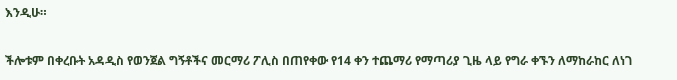እንዲሁ።

ችሎቱም በቀረቡት አዳዲስ የወንጀል ግኝቶችና መርማሪ ፖሊስ በጠየቀው የ14 ቀን ተጨማሪ የማጣሪያ ጊዜ ላይ የግራ ቀኙን ለማከራከር ለነገ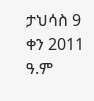ታህሳስ 9 ቀን 2011 ዓ.ም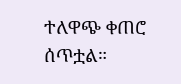ተለዋጭ ቀጠሮ ሰጥቷል።